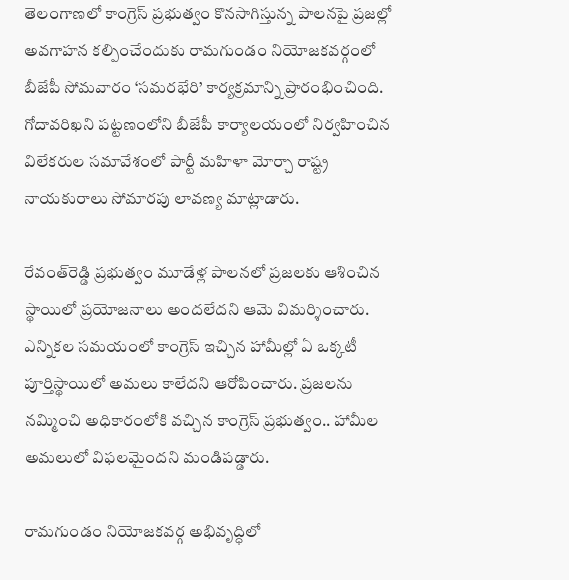తెలంగాణలో కాంగ్రెస్‌ ప్రభుత్వం కొనసాగిస్తున్న పాలనపై ప్రజల్లో అవగాహన కల్పించేందుకు రామగుండం నియోజకవర్గంలో బీజేపీ సోమవారం ‘సమరభేరి’ కార్యక్రమాన్ని ప్రారంభించింది. గోదావరిఖని పట్టణంలోని బీజేపీ కార్యాలయంలో నిర్వహించిన విలేకరుల సమావేశంలో పార్టీ మహిళా మోర్చా రాష్ట్ర నాయకురాలు సోమారపు లావణ్య మాట్లాడారు.

రేవంత్‌రెడ్డి ప్రభుత్వం మూడేళ్ల పాలనలో ప్రజలకు ఆశించిన స్థాయిలో ప్రయోజనాలు అందలేదని ఆమె విమర్శించారు. ఎన్నికల సమయంలో కాంగ్రెస్‌ ఇచ్చిన హామీల్లో ఏ ఒక్కటీ పూర్తిస్థాయిలో అమలు కాలేదని ఆరోపించారు. ప్రజలను నమ్మించి అధికారంలోకి వచ్చిన కాంగ్రెస్‌ ప్రభుత్వం.. హామీల అమలులో విఫలమైందని మండిపడ్డారు.

రామగుండం నియోజకవర్గ అభివృద్ధిలో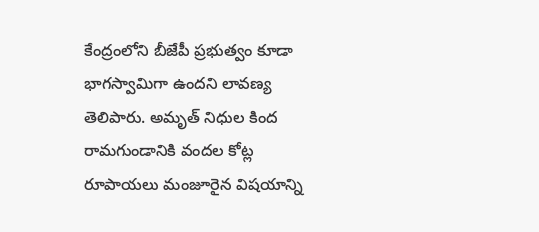కేంద్రంలోని బీజేపీ ప్రభుత్వం కూడా భాగస్వామిగా ఉందని లావణ్య తెలిపారు. అమృత్‌ నిధుల కింద రామగుండానికి వందల కోట్ల రూపాయలు మంజూరైన విషయాన్ని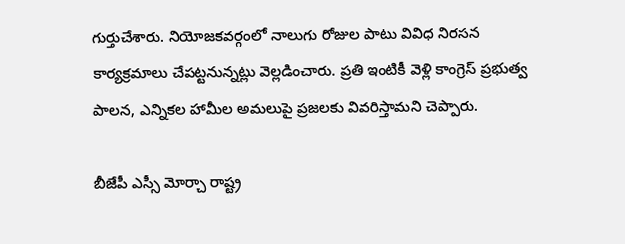గుర్తుచేశారు. నియోజకవర్గంలో నాలుగు రోజుల పాటు వివిధ నిరసన కార్యక్రమాలు చేపట్టనున్నట్లు వెల్లడించారు. ప్రతి ఇంటికీ వెళ్లి కాంగ్రెస్‌ ప్రభుత్వ పాలన, ఎన్నికల హామీల అమలుపై ప్రజలకు వివరిస్తామని చెప్పారు.

బీజేపీ ఎస్సీ మోర్చా రాష్ట్ర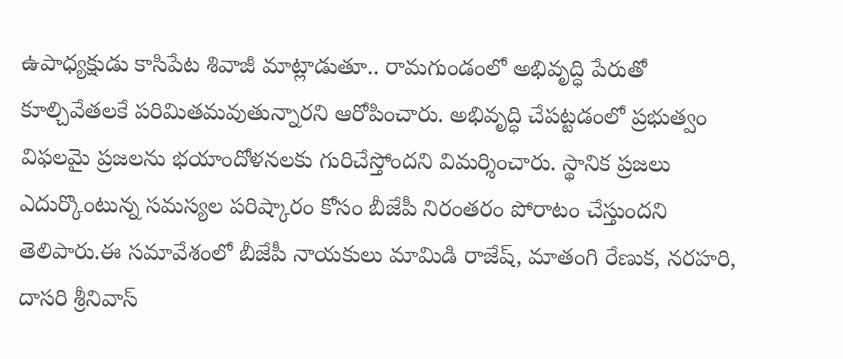ఉపాధ్యక్షుడు కాసిపేట శివాజీ మాట్లాడుతూ.. రామగుండంలో అభివృద్ధి పేరుతో కూల్చివేతలకే పరిమితమవుతున్నారని ఆరోపించారు. అభివృద్ధి చేపట్టడంలో ప్రభుత్వం విఫలమై ప్రజలను భయాందోళనలకు గురిచేస్తోందని విమర్శించారు. స్థానిక ప్రజలు ఎదుర్కొంటున్న సమస్యల పరిష్కారం కోసం బీజేపీ నిరంతరం పోరాటం చేస్తుందని తెలిపారు.ఈ సమావేశంలో బీజేపీ నాయకులు మామిడి రాజేష్‌, మాతంగి రేణుక, నరహరి, దాసరి శ్రీనివాస్‌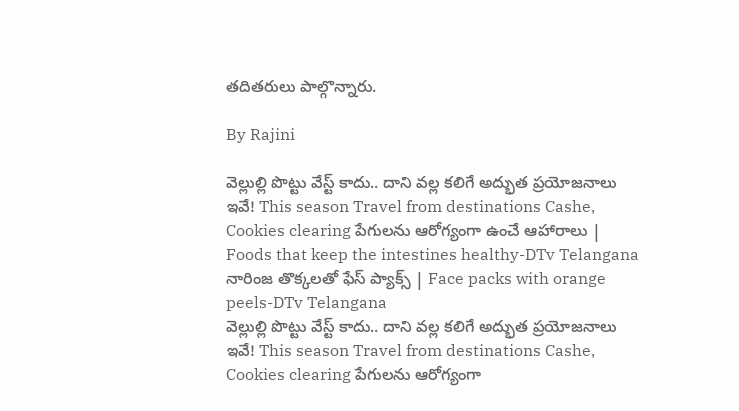తదితరులు పాల్గొన్నారు.

By Rajini

వెల్లుల్లి పొట్టు వేస్ట్ కాదు.. దాని వల్ల కలిగే అద్భుత ప్రయోజనాలు ఇవే! This season Travel from destinations Cashe, Cookies clearing పేగులను ఆరోగ్యంగా ఉంచే ఆహారాలు | Foods that keep the intestines healthy-DTv Telangana నారింజ తొక్కలతో ఫేస్ ప్యాక్స్ | Face packs with orange peels-DTv Telangana
వెల్లుల్లి పొట్టు వేస్ట్ కాదు.. దాని వల్ల కలిగే అద్భుత ప్రయోజనాలు ఇవే! This season Travel from destinations Cashe, Cookies clearing పేగులను ఆరోగ్యంగా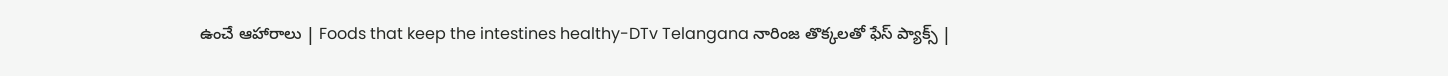ఉంచే ఆహారాలు | Foods that keep the intestines healthy-DTv Telangana నారింజ తొక్కలతో ఫేస్ ప్యాక్స్ |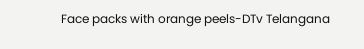Face packs with orange peels-DTv Telangana